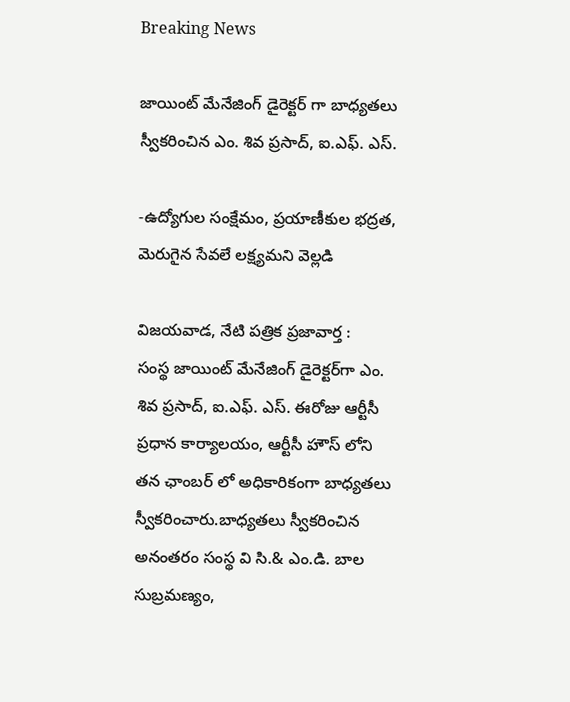Breaking News

జాయింట్ మేనేజింగ్ డైరెక్టర్ గా బాధ్యతలు స్వీకరించిన ఎం. శివ ప్రసాద్, ఐ.ఎఫ్. ఎస్.

-ఉద్యోగుల సంక్షేమం, ప్రయాణీకుల భద్రత, మెరుగైన సేవలే లక్ష్యమని వెల్లడి

విజయవాడ, నేటి పత్రిక ప్రజావార్త :
సంస్థ జాయింట్ మేనేజింగ్ డైరెక్టర్‌గా ఎం. శివ ప్రసాద్, ఐ.ఎఫ్. ఎస్. ఈరోజు ఆర్టీసీ ప్రధాన కార్యాలయం, ఆర్టీసీ హౌస్ లోని తన ఛాంబర్ లో అధికారికంగా బాధ్యతలు స్వీకరించారు.బాధ్యతలు స్వీకరించిన అనంతరం సంస్థ వి సి.& ఎం.డి. బాల సుబ్రమణ్యం,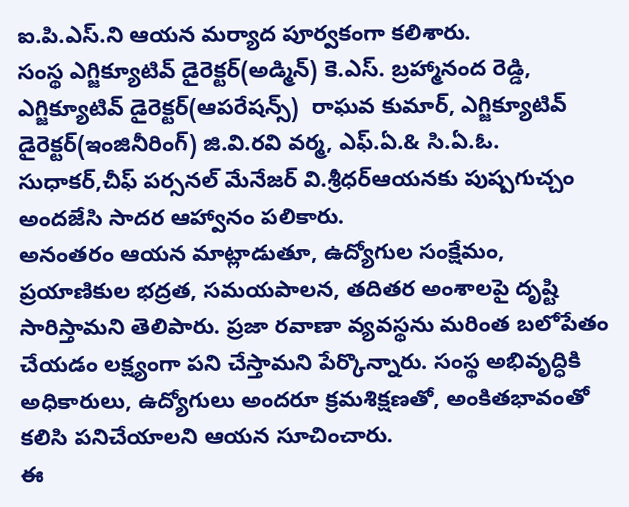ఐ.పి.ఎస్.ని ఆయన మర్యాద పూర్వకంగా కలిశారు.
సంస్థ ఎగ్జిక్యూటివ్ డైరెక్టర్(అడ్మిన్) కె.ఎస్. బ్రహ్మానంద రెడ్డి, ఎగ్జిక్యూటివ్ డైరెక్టర్(ఆపరేషన్స్)  రాఘవ కుమార్, ఎగ్జిక్యూటివ్ డైరెక్టర్(ఇంజినీరింగ్) జి.వి.రవి వర్మ, ఎఫ్.ఏ.& సి.ఏ.ఓ. సుధాకర్,చీఫ్ పర్సనల్ మేనేజర్ వి.శ్రీధర్ఆయనకు పుష్పగుచ్చం అందజేసి సాదర ఆహ్వానం పలికారు.
అనంతరం ఆయన మాట్లాడుతూ, ఉద్యోగుల సంక్షేమం, ప్రయాణికుల భద్రత, సమయపాలన, తదితర అంశాలపై దృష్టి సారిస్తామని తెలిపారు. ప్రజా రవాణా వ్యవస్థను మరింత బలోపేతం చేయడం లక్ష్యంగా పని చేస్తామని పేర్కొన్నారు. సంస్థ అభివృద్ధికి అధికారులు, ఉద్యోగులు అందరూ క్రమశిక్షణతో, అంకితభావంతో కలిసి పనిచేయాలని ఆయన సూచించారు.
ఈ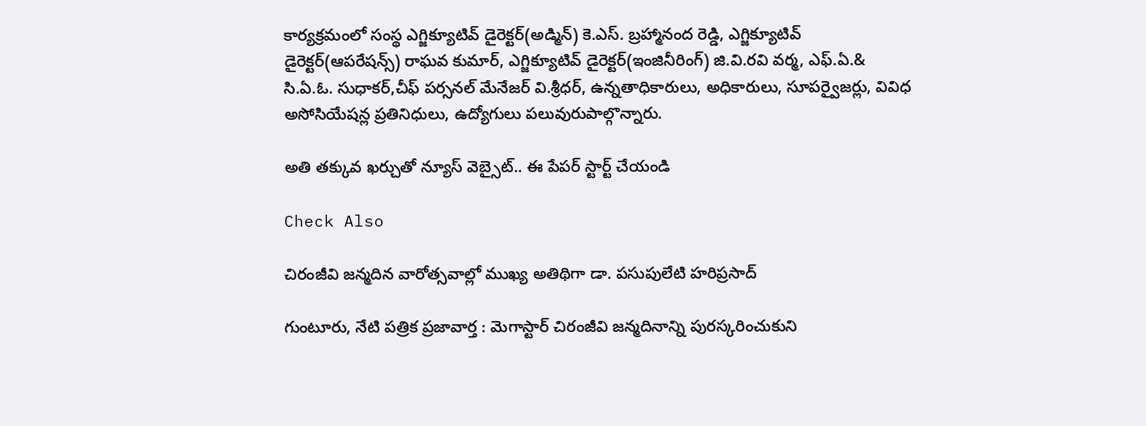కార్యక్రమంలో సంస్థ ఎగ్జిక్యూటివ్ డైరెక్టర్(అడ్మిన్) కె.ఎస్. బ్రహ్మానంద రెడ్డి, ఎగ్జిక్యూటివ్ డైరెక్టర్(ఆపరేషన్స్) రాఘవ కుమార్, ఎగ్జిక్యూటివ్ డైరెక్టర్(ఇంజినీరింగ్) జి.వి.రవి వర్మ, ఎఫ్.ఏ.& సి.ఏ.ఓ. సుధాకర్,చీఫ్ పర్సనల్ మేనేజర్ వి.శ్రీధర్, ఉన్నతాధికారులు, అధికారులు, సూపర్వైజర్లు, వివిధ అసోసియేషన్ల ప్రతినిధులు, ఉద్యోగులు పలువురుపాల్గొన్నారు.

అతి తక్కువ ఖర్చుతో న్యూస్ వెబ్సైట్.. ఈ పేపర్ స్టార్ట్ చేయండి

Check Also

చిరంజీవి జన్మదిన వారోత్సవాల్లో ముఖ్య అతిథిగా డా. పసుపులేటి హరిప్రసాద్

గుంటూరు, నేటి పత్రిక ప్రజావార్త : మెగాస్టార్ చిరంజీవి జన్మదినాన్ని పురస్కరించుకుని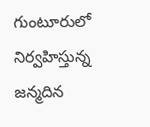గుంటూరులో నిర్వహిస్తున్న జన్మదిన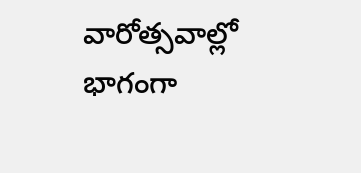వారోత్సవాల్లో భాగంగా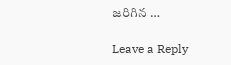జరిగిన …

Leave a Reply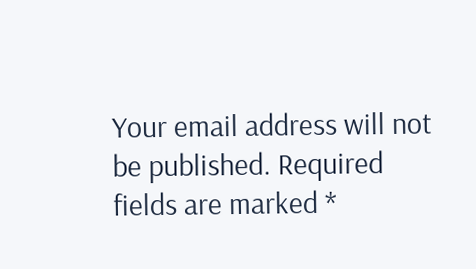Your email address will not be published. Required fields are marked *